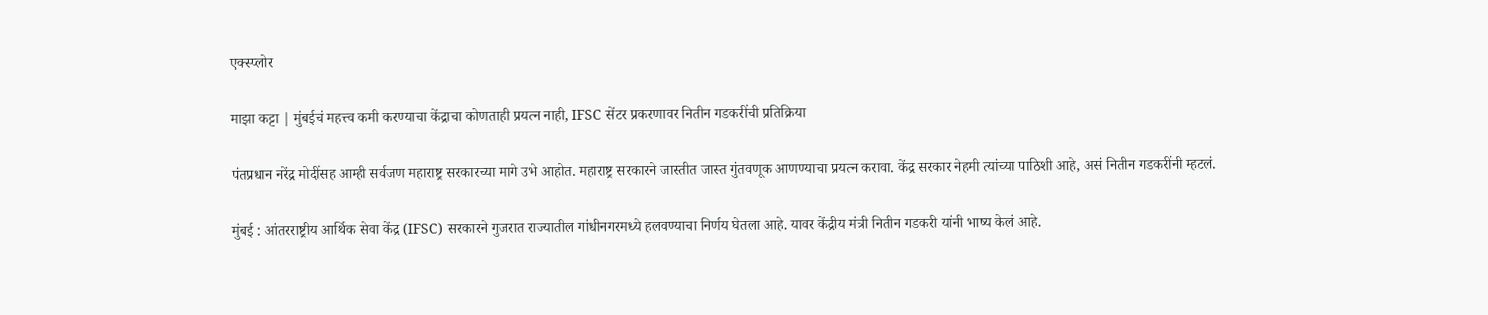एक्स्प्लोर

माझा कट्टा | मुंबईचं महत्त्व कमी करण्याचा केंद्राचा कोणताही प्रयत्न नाही, IFSC सेंटर प्रकरणावर नितीन गडकरींची प्रतिक्रिया

पंतप्रधान नरेंद्र मोदींसह आम्ही सर्वजण महाराष्ट्र सरकारच्या मागे उभे आहोत. महाराष्ट्र सरकारने जास्तीत जास्त गुंतवणूक आणण्याचा प्रयत्न करावा. केंद्र सरकार नेहमी त्यांच्या पाठिशी आहे, असं नितीन गडकरींनी म्हटलं.

मुंबई : आंतरराष्ट्रीय आर्थिक सेवा केंद्र (IFSC) सरकारने गुजरात राज्यातील गांधीनगरमध्ये हलवण्याचा निर्णय घेतला आहे. यावर केंद्रीय मंत्री नितीन गडकरी यांनी भाष्य केलं आहे.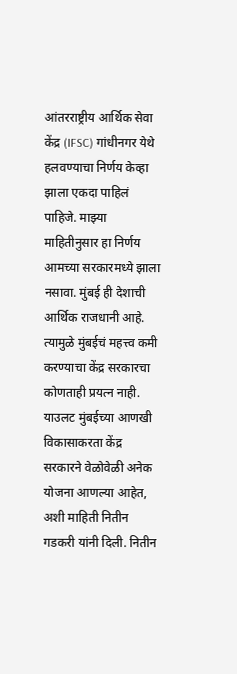आंतरराष्ट्रीय आर्थिक सेवा केंद्र (IFSC) गांधीनगर येथे हलवण्याचा निर्णय केव्हा झाला एकदा पाहिलं पाहिजे. माझ्या माहितीनुसार हा निर्णय आमच्या सरकारमध्ये झाला नसावा. मुंबई ही देशाची आर्थिक राजधानी आहे. त्यामुळे मुंबईचं महत्त्व कमी करण्याचा केंद्र सरकारचा कोणताही प्रयत्न नाही. याउलट मुंबईच्या आणखी विकासाकरता केंद्र सरकारने वेळोवेळी अनेक योजना आणल्या आहेत, अशी माहिती नितीन गडकरी यांनी दिली. नितीन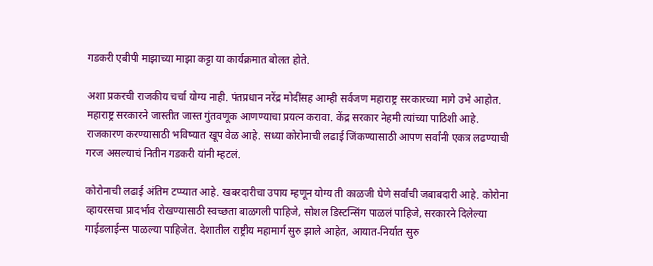गडकरी एबीपी माझाच्या माझा कट्टा या कार्यक्रमात बोलत होते.

अशा प्रकरची राजकीय चर्चा योग्य नाही. पंतप्रधान नरेंद्र मोदींसह आम्ही सर्वजण महाराष्ट्र सरकारच्या मागे उभे आहोत. महाराष्ट्र सरकारने जास्तीत जास्त गुंतवणूक आणण्याचा प्रयत्न करावा. केंद्र सरकार नेहमी त्यांच्या पाठिशी आहे. राजकारण करण्यासाठी भविष्यात खूप वेळ आहे. सध्या कोरोनाची लढाई जिंकण्यासाठी आपण सर्वांनी एकत्र लढण्याची गरज असल्याचं नितीन गडकरी यांनी म्हटलं.

कोरोनाची लढाई अंतिम टप्प्यात आहे. खबरदारीचा उपाय म्हणून योग्य ती काळजी घेणे सर्वांची जबाबदारी आहे. कोरोना व्हायरसचा प्रादर्भाव रोखण्यासाठी स्वच्छता बाळगली पाहिजे, सोशल डिस्टन्सिंग पाळलं पाहिजे, सरकारने दिलेल्या गाईडलाईन्स पाळल्या पाहिजेत. देशातील राष्ट्रीय महामार्ग सुरु झाले आहेत, आयात-निर्यात सुरु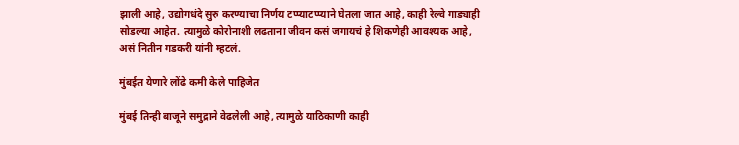झाली आहे, उद्योगधंदे सुरु करण्याचा निर्णय टप्प्याटप्प्याने घेतला जात आहे, काही रेल्वे गाड्याही सोडल्या आहेत. त्यामुळे कोरोनाशी लढताना जीवन कसं जगायचं हे शिकणेही आवश्यक आहे, असं नितीन गडकरी यांनी म्हटलं.

मुंबईत येणारे लोंढे कमी केले पाहिजेत

मुंबई तिन्ही बाजूने समुद्राने वेढलेली आहे, त्यामुळे याठिकाणी काही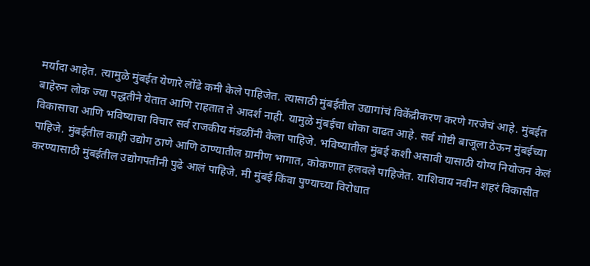मर्यादा आहेत. त्यामुळे मुंबईत येणारे लोंढे कमी केले पाहिजेत. त्यासाठी मुंबईतील उद्यागांचं विकेंद्रीकरण करणे गरजेचं आहे. मुंबईत बाहेरुन लोक ज्या पद्धतीने येतात आणि राहतात ते आदर्श नाही. यामुळे मुंबईचा धोका वाढत आहे. सर्व गोष्टी बाजूला ठेऊन मुंबईच्या विकासाचा आणि भविष्याचा विचार सर्व राजकीय मंडळींनी केला पाहिजे. भविष्यातील मुंबई कशी असावी यासाठी योग्य नियोजन केलं पाहिजे. मुंबईतील काही उद्योग ठाणे आणि ठाण्यातील ग्रामीण भागात, कोकणात हलवले पाहिजेत. याशिवाय नवीन शहरं विकासीत करण्यासाठी मुंबईतील उद्योगपतींनी पुढे आलं पाहिजे. मी मुंबई किंवा पुण्याच्या विरोधात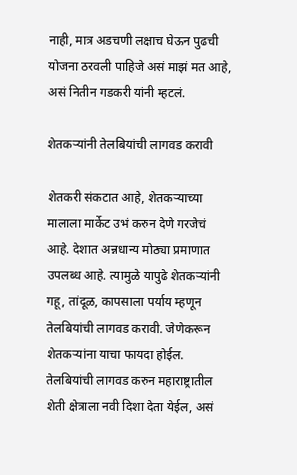नाही, मात्र अडचणी लक्षाच घेऊन पुढची योजना ठरवली पाहिजे असं माझं मत आहे, असं नितीन गडकरी यांनी म्हटलं.

शेतकऱ्यांनी तेलबियांची लागवड करावी

शेतकरी संकटात आहे, शेतकऱ्याच्या मालाला मार्केट उभं करुन देणे गरजेचं आहे. देशात अन्नधान्य मोठ्या प्रमाणात उपलब्ध आहे. त्यामुळे यापुढे शेतकऱ्यांनी गहू, तांदूळ, कापसाला पर्याय म्हणून तेलबियांची लागवड करावी. जेणेकरून शेतकऱ्यांना याचा फायदा होईल. तेलबियांची लागवड करुन महाराष्ट्रातील शेती क्षेत्राला नवी दिशा देता येईल, असं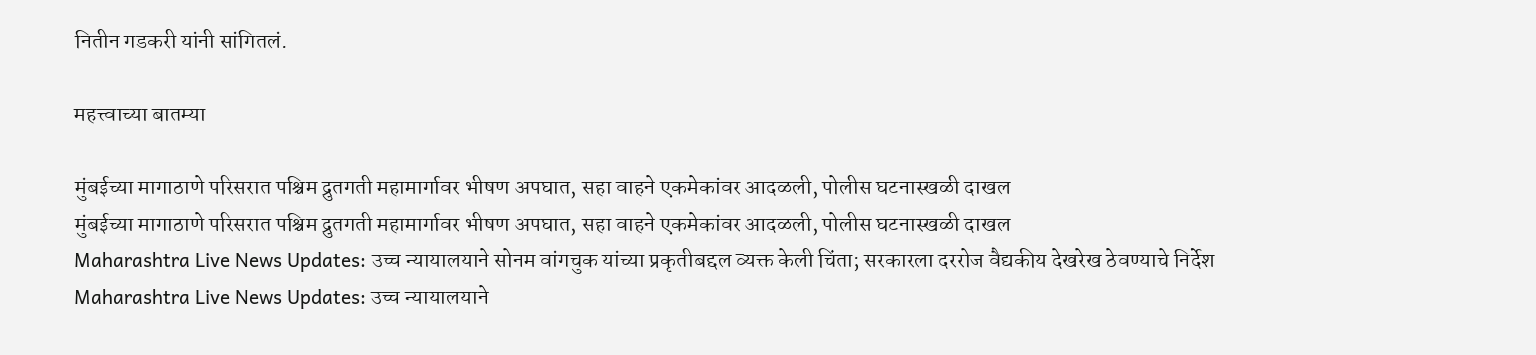नितीन गडकरी यांनी सांगितलं.

महत्त्वाच्या बातम्या

मुंबईच्या मागाठाणे परिसरात पश्चिम द्रुतगती महामार्गावर भीषण अपघात, सहा वाहने एकमेकांवर आदळली, पोलीस घटनास्खळी दाखल
मुंबईच्या मागाठाणे परिसरात पश्चिम द्रुतगती महामार्गावर भीषण अपघात, सहा वाहने एकमेकांवर आदळली, पोलीस घटनास्खळी दाखल
Maharashtra Live News Updates: उच्च न्यायालयाने सोनम वांगचुक यांच्या प्रकृतीबद्दल व्यक्त केली चिंता; सरकारला दररोज वैद्यकीय देखरेख ठेवण्याचे निर्देश
Maharashtra Live News Updates: उच्च न्यायालयाने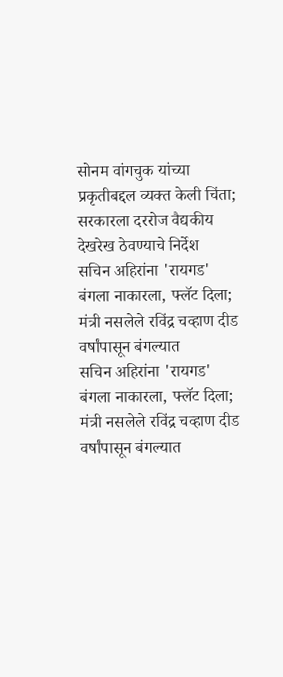सोनम वांगचुक यांच्या प्रकृतीबद्दल व्यक्त केली चिंता; सरकारला दररोज वैद्यकीय देखरेख ठेवण्याचे निर्देश
सचिन अहिरांना 'रायगड' बंगला नाकारला, फ्लॅट दिला; मंत्री नसलेले रविंद्र चव्हाण दीड वर्षांपासून बंगल्यात
सचिन अहिरांना 'रायगड' बंगला नाकारला, फ्लॅट दिला; मंत्री नसलेले रविंद्र चव्हाण दीड वर्षांपासून बंगल्यात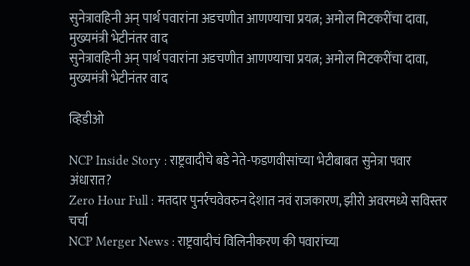सुनेत्रावहिनी अन् पार्थ पवारांना अडचणीत आणण्याचा प्रयत्न; अमोल मिटकरींचा दावा, मुख्यमंत्री भेटीनंतर वाद
सुनेत्रावहिनी अन् पार्थ पवारांना अडचणीत आणण्याचा प्रयत्न; अमोल मिटकरींचा दावा, मुख्यमंत्री भेटीनंतर वाद

व्हिडीओ

NCP Inside Story : राष्ट्रवादीचे बडे नेते-फडणवीसांच्या भेटीबाबत सुनेत्रा पवार अंधारात?
Zero Hour Full : मतदार पुनर्रचवेवरुन देशात नवं राजकारण, झीरो अवरमध्ये सविस्तर चर्चा
NCP Merger News : राष्ट्रवादीचं विलिनीकरण की पवारांच्या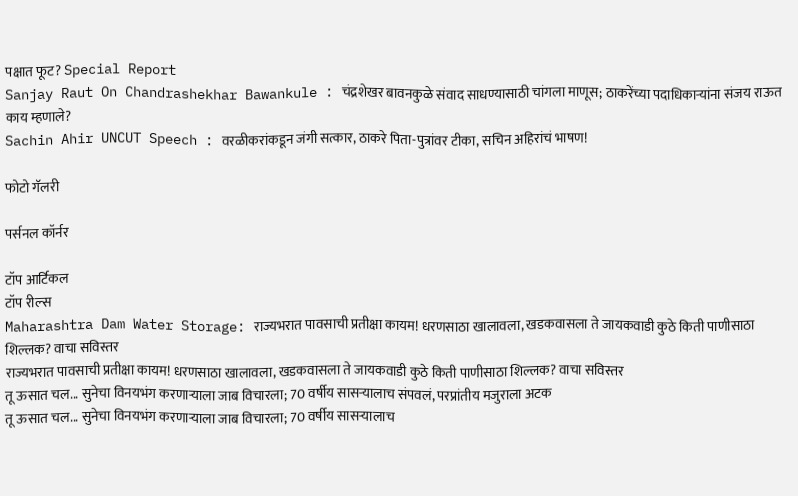पक्षात फूट? Special Report
Sanjay Raut On Chandrashekhar Bawankule : चंद्रशेखर बावनकुळे संवाद साधण्यासाठी चांगला माणूस; ठाकरेंच्या पदाधिकाऱ्यांना संजय राऊत काय म्हणाले?
Sachin Ahir UNCUT Speech : वरळीकरांकडून जंगी सत्कार, ठाकरे पिता-पुत्रांवर टीका, सचिन अहिरांचं भाषण!

फोटो गॅलरी

पर्सनल कॉर्नर

टॉप आर्टिकल
टॉप रील्स
Maharashtra Dam Water Storage: राज्यभरात पावसाची प्रतीक्षा कायम! धरणसाठा खालावला, खडकवासला ते जायकवाडी कुठे किती पाणीसाठा शिल्लक? वाचा सविस्तर
राज्यभरात पावसाची प्रतीक्षा कायम! धरणसाठा खालावला, खडकवासला ते जायकवाडी कुठे किती पाणीसाठा शिल्लक? वाचा सविस्तर
तू ऊसात चल... सुनेचा विनयभंग करणाऱ्याला जाब विचारला; 70 वर्षीय सासऱ्यालाच संपवलं, परप्रांतीय मजुराला अटक
तू ऊसात चल... सुनेचा विनयभंग करणाऱ्याला जाब विचारला; 70 वर्षीय सासऱ्यालाच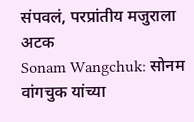संपवलं, परप्रांतीय मजुराला अटक
Sonam Wangchuk: सोनम वांगचुक यांच्या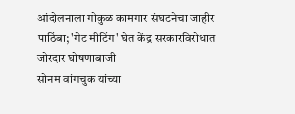आंदोलनाला गोकुळ कामगार संघटनेचा जाहीर पाठिंबा; 'गेट मीटिंग' घेत केंद्र सरकारविरोधात जोरदार घोषणाबाजी
सोनम वांगचुक यांच्या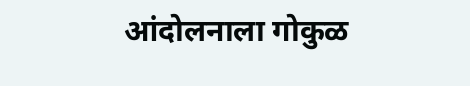आंदोलनाला गोकुळ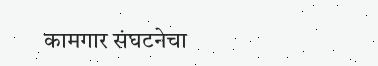कामगार संघटनेचा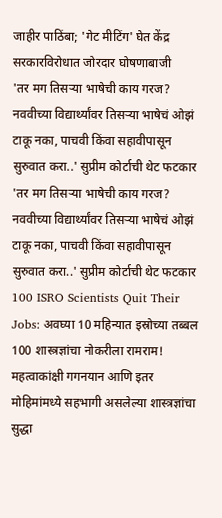जाहीर पाठिंबा; 'गेट मीटिंग' घेत केंद्र सरकारविरोधात जोरदार घोषणाबाजी
'तर मग तिसऱ्या भाषेची काय गरज? नववीच्या विद्यार्थ्यांवर तिसऱ्या भाषेचं ओझं टाकू नका, पाचवी किंवा सहावीपासून सुरुवात करा..' सुप्रीम कोर्टाची थेट फटकार
'तर मग तिसऱ्या भाषेची काय गरज? नववीच्या विद्यार्थ्यांवर तिसऱ्या भाषेचं ओझं टाकू नका, पाचवी किंवा सहावीपासून सुरुवात करा..' सुप्रीम कोर्टाची थेट फटकार
100 ISRO Scientists Quit Their Jobs: अवघ्या 10 महिन्यात इस्रोच्या तब्बल 100 शास्त्रज्ञांचा नोकरीला रामराम! महत्वाकांक्षी गगनयान आणि इतर मोहिमांमध्ये सहभागी असलेल्या शास्त्रज्ञांचा सुद्धा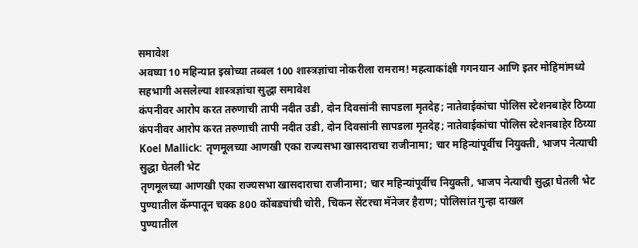समावेश
अवघ्या 10 महिन्यात इस्रोच्या तब्बल 100 शास्त्रज्ञांचा नोकरीला रामराम! महत्वाकांक्षी गगनयान आणि इतर मोहिमांमध्ये सहभागी असलेल्या शास्त्रज्ञांचा सुद्धा समावेश
कंपनीवर आरोप करत तरुणाची तापी नदीत उडी, दोन दिवसांनी सापडला मृतदेह; नातेवाईकांचा पोलिस स्टेशनबाहेर ठिय्या
कंपनीवर आरोप करत तरुणाची तापी नदीत उडी, दोन दिवसांनी सापडला मृतदेह; नातेवाईकांचा पोलिस स्टेशनबाहेर ठिय्या
Koel Mallick: तृणमूलच्या आणखी एका राज्यसभा खासदाराचा राजीनामा; चार महिन्यांपूर्वीच नियुक्ती, भाजप नेत्याची सुद्धा घेतली भेट
तृणमूलच्या आणखी एका राज्यसभा खासदाराचा राजीनामा; चार महिन्यांपूर्वीच नियुक्ती, भाजप नेत्याची सुद्धा घेतली भेट
पुण्यातील कॅम्पातून चक्क 800 कोंबड्यांची चोरी, चिकन सेंटरचा मॅनेजर हैराण; पोलिसांत गुन्हा दाखल
पुण्यातील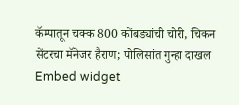कॅम्पातून चक्क 800 कोंबड्यांची चोरी, चिकन सेंटरचा मॅनेजर हैराण; पोलिसांत गुन्हा दाखल
Embed widget